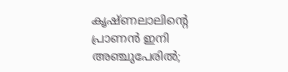കൃഷ്ണലാലിന്റെ പ്രാണൻ ഇനി അഞ്ചുപേരിൽ;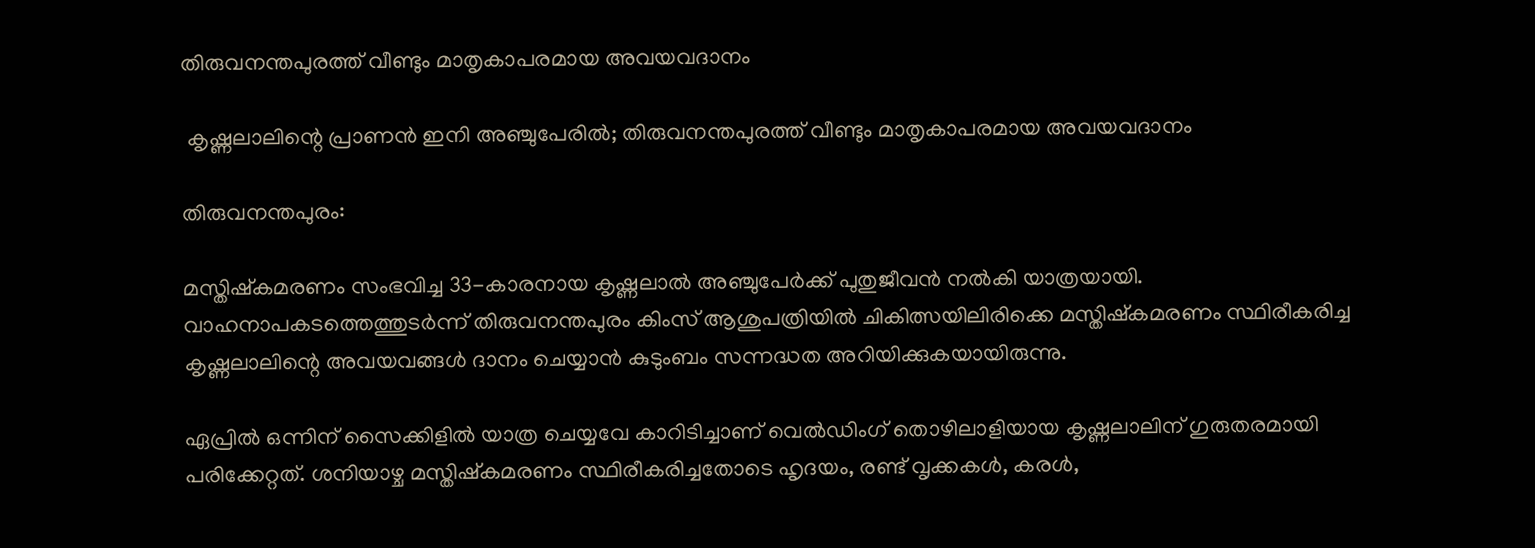തിരുവനന്തപുരത്ത് വീണ്ടും മാതൃകാപരമായ അവയവദാനം

 കൃഷ്ണലാലിന്റെ പ്രാണൻ ഇനി അഞ്ചുപേരിൽ; തിരുവനന്തപുരത്ത് വീണ്ടും മാതൃകാപരമായ അവയവദാനം

തിരുവനന്തപുരം:

മസ്തിഷ്കമരണം സംഭവിച്ച 33-കാരനായ കൃഷ്ണലാൽ അഞ്ചുപേർക്ക് പുതുജീവൻ നൽകി യാത്രയായി. വാഹനാപകടത്തെത്തുടർന്ന് തിരുവനന്തപുരം കിംസ് ആശുപത്രിയിൽ ചികിത്സയിലിരിക്കെ മസ്തിഷ്കമരണം സ്ഥിരീകരിച്ച കൃഷ്ണലാലിന്റെ അവയവങ്ങൾ ദാനം ചെയ്യാൻ കുടുംബം സന്നദ്ധത അറിയിക്കുകയായിരുന്നു.

ഏപ്രിൽ ഒന്നിന് സൈക്കിളിൽ യാത്ര ചെയ്യവേ കാറിടിച്ചാണ് വെൽഡിംഗ് തൊഴിലാളിയായ കൃഷ്ണലാലിന് ഗുരുതരമായി പരിക്കേറ്റത്. ശനിയാഴ്ച മസ്തിഷ്കമരണം സ്ഥിരീകരിച്ചതോടെ ഹൃദയം, രണ്ട് വൃക്കകൾ, കരൾ,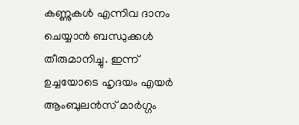കണ്ണുകൾ എന്നിവ ദാനം ചെയ്യാൻ ബന്ധുക്കൾ തീരുമാനിച്ചു. ഇന്ന് ഉച്ചയോടെ ഹൃദയം എയർ ആംബുലൻസ് മാർഗ്ഗം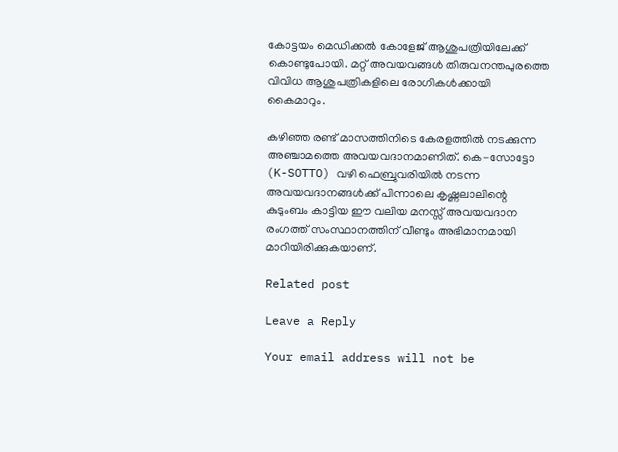കോട്ടയം മെഡിക്കൽ കോളേജ് ആശുപത്രിയിലേക്ക് കൊണ്ടുപോയി. മറ്റ് അവയവങ്ങൾ തിരുവനന്തപുരത്തെ വിവിധ ആശുപത്രികളിലെ രോഗികൾക്കായി കൈമാറും.

കഴിഞ്ഞ രണ്ട് മാസത്തിനിടെ കേരളത്തിൽ നടക്കുന്ന അഞ്ചാമത്തെ അവയവദാനമാണിത്. കെ-സോട്ടോ (K-SOTTO) വഴി ഫെബ്രുവരിയിൽ നടന്ന അവയവദാനങ്ങൾക്ക് പിന്നാലെ കൃഷ്ണലാലിന്റെ കുടുംബം കാട്ടിയ ഈ വലിയ മനസ്സ് അവയവദാന രംഗത്ത് സംസ്ഥാനത്തിന് വീണ്ടും അഭിമാനമായി മാറിയിരിക്കുകയാണ്.

Related post

Leave a Reply

Your email address will not be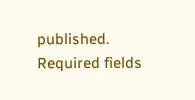published. Required fields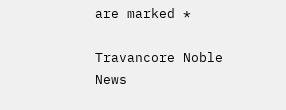are marked *

Travancore Noble News